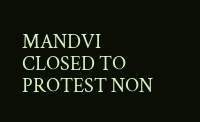MANDVI CLOSED TO PROTEST NON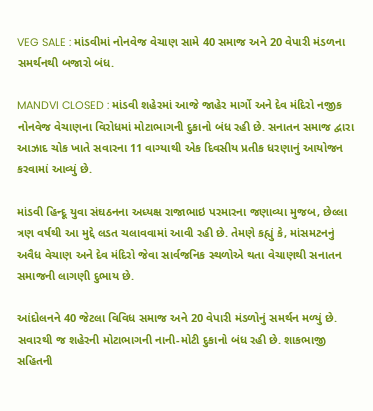VEG SALE : માંડવીમાં નોનવેજ વેચાણ સામે 40 સમાજ અને 20 વેપારી મંડળના સમર્થનથી બજારો બંધ.

MANDVI CLOSED : માંડવી શહેરમાં આજે જાહેર માર્ગો અને દેવ મંદિરો નજીક નોનવેજ વેચાણના વિરોધમાં મોટાભાગની દુકાનો બંધ રહી છે. સનાતન સમાજ દ્વારા આઝાદ ચોક ખાતે સવારના 11 વાગ્યાથી એક દિવસીય પ્રતીક ધરણાનું આયોજન કરવામાં આવ્યું છે.

માંડવી હિન્દૂ યુવા સંઘઠનના અધ્યક્ષ રાજાભાઇ પરમારના જણાવ્યા મુજબ, છેલ્લા ત્રણ વર્ષથી આ મુદ્દે લડત ચલાવવામાં આવી રહી છે. તેમણે કહ્યું કે, માંસમટનનું અવૈધ વેચાણ અને દેવ મંદિરો જેવા સાર્વજનિક સ્થળોએ થતા વેચાણથી સનાતન સમાજની લાગણી દુભાય છે.

આંદોલનને 40 જેટલા વિવિધ સમાજ અને 20 વેપારી મંડળોનું સમર્થન મળ્યું છે. સવારથી જ શહેરની મોટાભાગની નાની-મોટી દુકાનો બંધ રહી છે. શાકભાજી સહિતની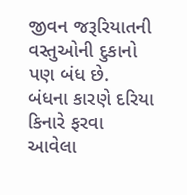જીવન જરૂરિયાતની વસ્તુઓની દુકાનો પણ બંધ છે.
બંધના કારણે દરિયા કિનારે ફરવા આવેલા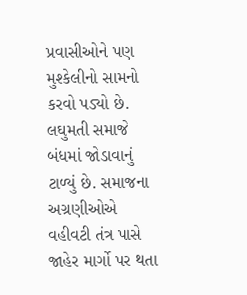પ્રવાસીઓને પણ મુશ્કેલીનો સામનો કરવો પડ્યો છે. લઘુમતી સમાજે બંધમાં જોડાવાનું ટાળ્યું છે. સમાજના અગ્રણીઓએ વહીવટી તંત્ર પાસે જાહેર માર્ગો પર થતા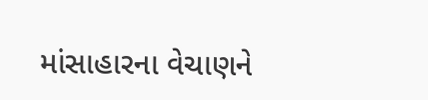માંસાહારના વેચાણને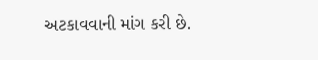અટકાવવાની માંગ કરી છે.